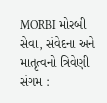MORBI મોરબી સેવા, સંવેદના અને માતૃત્વનો ત્રિવેણી સંગમ :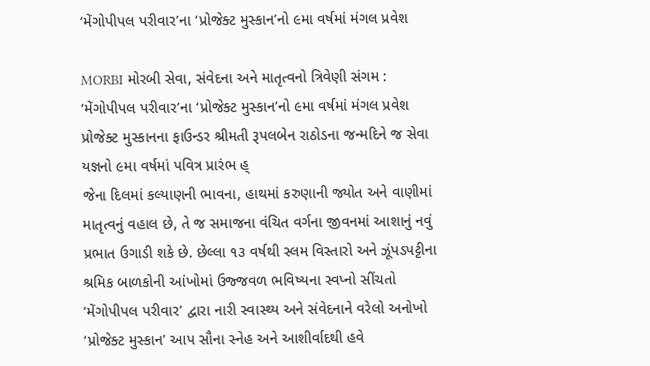‘મેંગોપીપલ પરીવાર’ના ‘પ્રોજેક્ટ મુસ્કાન’નો ૯મા વર્ષમાં મંગલ પ્રવેશ

MORBI મોરબી સેવા, સંવેદના અને માતૃત્વનો ત્રિવેણી સંગમ : ‘મેંગોપીપલ પરીવાર’ના ‘પ્રોજેક્ટ મુસ્કાન’નો ૯મા વર્ષમાં મંગલ પ્રવેશ
પ્રોજેક્ટ મુસ્કાનના ફાઉન્ડર શ્રીમતી રૂપલબેન રાઠોડના જન્મદિને જ સેવા યજ્ઞનો ૯મા વર્ષમાં પવિત્ર પ્રારંભ હ્
જેના દિલમાં કલ્યાણની ભાવના, હાથમાં કરુણાની જ્યોત અને વાણીમાં માતૃત્વનું વહાલ છે, તે જ સમાજના વંચિત વર્ગના જીવનમાં આશાનું નવું પ્રભાત ઉગાડી શકે છે. છેલ્લા ૧૩ વર્ષથી સ્લમ વિસ્તારો અને ઝૂંપડપટ્ટીના શ્રમિક બાળકોની આંખોમાં ઉજ્જવળ ભવિષ્યના સ્વપ્નો સીંચતો ‘મેંગોપીપલ પરીવાર’ દ્વારા નારી સ્વાસ્થ્ય અને સંવેદનાને વરેલો અનોખો ‘પ્રોજેક્ટ મુસ્કાન’ આપ સૌના સ્નેહ અને આશીર્વાદથી હવે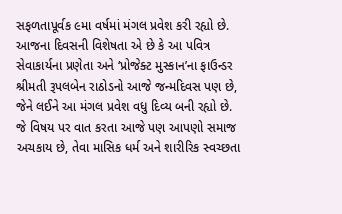સફળતાપૂર્વક ૯મા વર્ષમાં મંગલ પ્રવેશ કરી રહ્યો છે.
આજના દિવસની વિશેષતા એ છે કે આ પવિત્ર સેવાકાર્યના પ્રણેતા અને ‘પ્રોજેક્ટ મુસ્કાન’ના ફાઉન્ડર શ્રીમતી રૂપલબેન રાઠોડનો આજે જન્મદિવસ પણ છે, જેને લઈને આ મંગલ પ્રવેશ વધુ દિવ્ય બની રહ્યો છે.
જે વિષય પર વાત કરતા આજે પણ આપણો સમાજ અચકાય છે, તેવા માસિક ધર્મ અને શારીરિક સ્વચ્છતા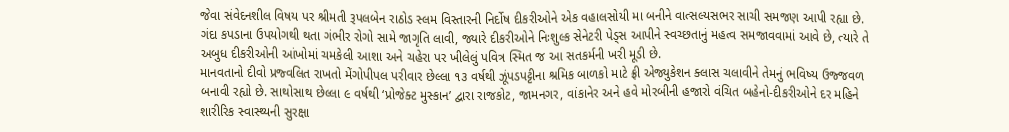જેવા સંવેદનશીલ વિષય પર શ્રીમતી રૂપલબેન રાઠોડ સ્લમ વિસ્તારની નિર્દોષ દીકરીઓને એક વહાલસોયી મા બનીને વાત્સલ્યસભર સાચી સમજણ આપી રહ્યા છે. ગંદા કપડાના ઉપયોગથી થતા ગંભીર રોગો સામે જાગૃતિ લાવી, જ્યારે દીકરીઓને નિઃશુલ્ક સેનેટરી પેડ્સ આપીને સ્વચ્છતાનું મહત્વ સમજાવવામાં આવે છે, ત્યારે તે અબુધ દીકરીઓની આંખોમાં ચમકેલી આશા અને ચહેરા પર ખીલેલું પવિત્ર સ્મિત જ આ સતકર્મની ખરી મૂડી છે.
માનવતાનો દીવો પ્રજ્વલિત રાખતો મેંગોપીપલ પરીવાર છેલ્લા ૧૩ વર્ષથી ઝૂંપડપટ્ટીના શ્રમિક બાળકો માટે ફ્રી એજ્યુકેશન ક્લાસ ચલાવીને તેમનું ભવિષ્ય ઉજ્જવળ બનાવી રહ્યો છે. સાથોસાથ છેલ્લા ૯ વર્ષથી ‘પ્રોજેક્ટ મુસ્કાન’ દ્વારા રાજકોટ, જામનગર, વાંકાનેર અને હવે મોરબીની હજારો વંચિત બહેનો-દીકરીઓને દર મહિને શારીરિક સ્વાસ્થ્યની સુરક્ષા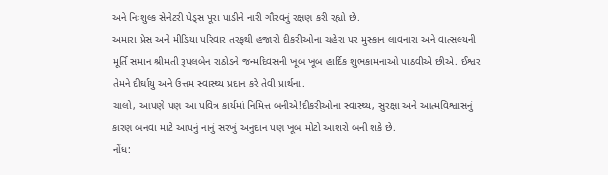અને નિઃશુલ્ક સેનેટરી પેડ્સ પૂરા પાડીને નારી ગૌરવનું રક્ષણ કરી રહ્યો છે.
અમારા પ્રેસ અને મીડિયા પરિવાર તરફથી હજારો દીકરીઓના ચહેરા પર મુસ્કાન લાવનારા અને વાત્સલ્યની મૂર્તિ સમાન શ્રીમતી રૂપલબેન રાઠોડને જન્મદિવસની ખૂબ ખૂબ હાર્દિક શુભકામનાઓ પાઠવીએ છીએ. ઈશ્વર તેમને દીર્ઘાયુ અને ઉત્તમ સ્વાસ્થ્ય પ્રદાન કરે તેવી પ્રાર્થના.
ચાલો, આપણે પણ આ પવિત્ર કાર્યમાં નિમિત્ત બનીએ!દીકરીઓના સ્વાસ્થ્ય, સુરક્ષા અને આત્મવિશ્વાસનું કારણ બનવા માટે આપનું નાનું સરખું અનુદાન પણ ખૂબ મોટો આશરો બની શકે છે.
નોંધ: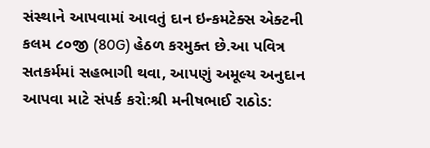સંસ્થાને આપવામાં આવતું દાન ઇન્કમટેક્સ એક્ટની કલમ ૮૦જી (80G) હેઠળ કરમુક્ત છે.આ પવિત્ર સતકર્મમાં સહભાગી થવા, આપણું અમૂલ્ય અનુદાન આપવા માટે સંપર્ક કરો:શ્રી મનીષભાઈ રાઠોડ: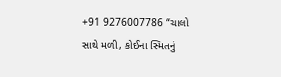+91 9276007786 “ચાલો સાથે મળી, કોઈના સ્મિતનું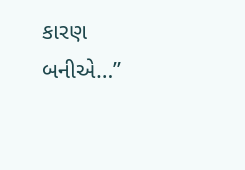કારણ બનીએ…”